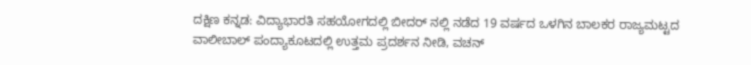ದಕ್ಷಿಣ ಕನ್ನಡ: ವಿದ್ಯಾಭಾರತಿ ಸಹಯೋಗದಲ್ಲಿ ಬೀದರ್ ನಲ್ಲಿ ನಡೆದ 19 ವರ್ಷದ ಒಳಗಿನ ಬಾಲಕರ ರಾಜ್ಯಮಟ್ಟದ ವಾಲೀಬಾಲ್ ಪಂದ್ಯಾಕೂಟದಲ್ಲಿ ಉತ್ತಮ ಪ್ರದರ್ಶನ ನೀಡಿ, ವಚನ್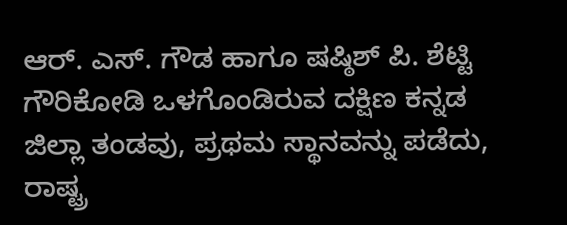ಆರ್. ಎಸ್. ಗೌಡ ಹಾಗೂ ಷಷ್ಠಿಶ್ ಪಿ. ಶೆಟ್ಟಿ ಗೌರಿಕೋಡಿ ಒಳಗೊಂಡಿರುವ ದಕ್ಷಿಣ ಕನ್ನಡ ಜಿಲ್ಲಾ ತಂಡವು, ಪ್ರಥಮ ಸ್ಥಾನವನ್ನು ಪಡೆದು, ರಾಷ್ಟ್ರ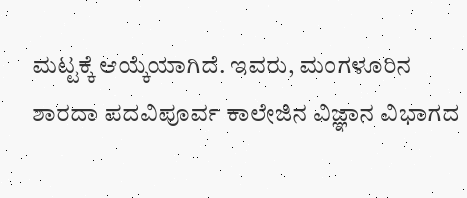ಮಟ್ಟಕ್ಕೆ ಆಯ್ಕೆಯಾಗಿದೆ. ಇವರು, ಮಂಗಳೂರಿನ ಶಾರದಾ ಪದವಿಪೂರ್ವ ಕಾಲೇಜಿನ ವಿಜ್ಞಾನ ವಿಭಾಗದ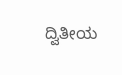ದ್ವಿತೀಯ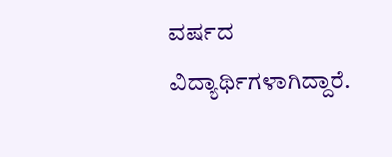ವರ್ಷದ ವಿದ್ಯಾರ್ಥಿಗಳಾಗಿದ್ದಾರೆ.